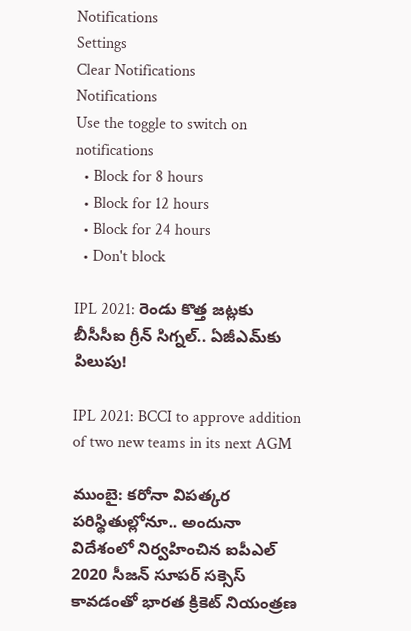Notifications
Settings
Clear Notifications
Notifications
Use the toggle to switch on notifications
  • Block for 8 hours
  • Block for 12 hours
  • Block for 24 hours
  • Don't block

IPL 2021: రెండు కొత్త జట్లకు బీసీసీఐ గ్రీన్ సిగ్నల్.. ఏజీఎమ్‌కు పిలుపు!

IPL 2021: BCCI to approve addition of two new teams in its next AGM

ముంబై: కరోనా విపత్కర పరిస్థితుల్లోనూ.. అందునా విదేశంలో నిర్వహించిన ఐపీఎల్‌ 2020 సీజన్ సూపర్‌ సక్సెస్‌ కావడంతో భారత క్రికెట్ నియంత్రణ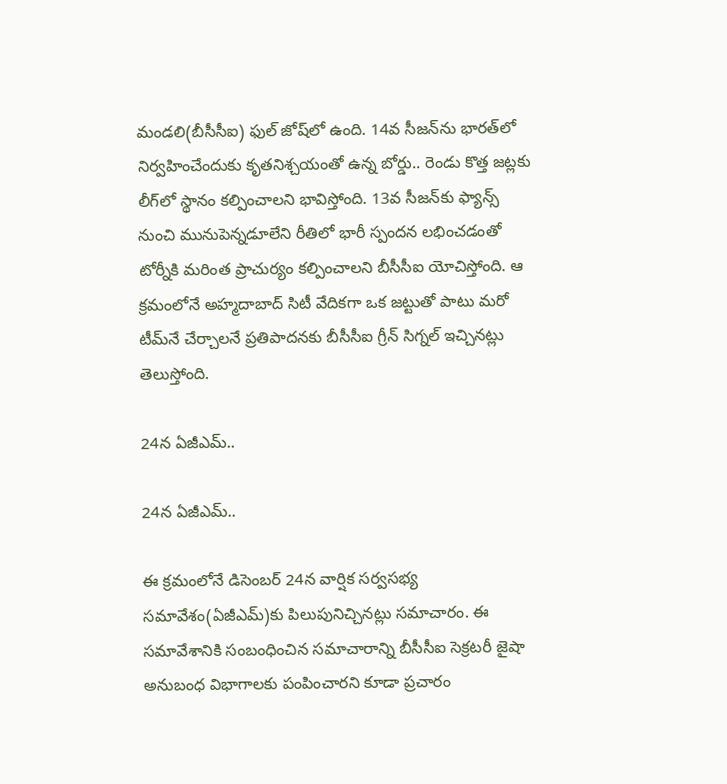మండలి(బీసీసీఐ) ఫుల్‌ జోష్‌లో ఉంది. 14వ సీజన్‌ను భారత్‌లో నిర్వహించేందుకు కృతనిశ్చయంతో ఉన్న బోర్డు.. రెండు కొత్త జట్లకు లీగ్‌లో స్థానం కల్పించాలని భావిస్తోంది. 13వ సీజన్‌కు ఫ్యాన్స్‌ నుంచి మునుపెన్నడూలేని రీతిలో భారీ స్పందన లభించడంతో టోర్నీకి మరింత ప్రాచుర్యం కల్పించాలని బీసీసీఐ యోచిస్తోంది. ఆ క్రమంలోనే అహ్మదాబాద్ సిటీ వేదికగా ఒక జట్టుతో పాటు మరో టీమ్‌నే చేర్చాలనే ప్రతిపాదనకు బీసీసీఐ గ్రీన్ సిగ్నల్ ఇచ్చినట్లు తెలుస్తోంది.

24న ఏజీఎమ్..

24న ఏజీఎమ్..

ఈ క్రమంలోనే డిసెంబర్ 24న వార్షిక సర్వసభ్య సమావేశం(ఏజీఎమ్)కు పిలుపునిచ్చినట్లు సమాచారం. ఈ సమావేశానికి సంబంధించిన సమాచారాన్ని బీసీసీఐ సెక్రటరీ జైషా అనుబంధ విభాగాలకు పంపించారని కూడా ప్రచారం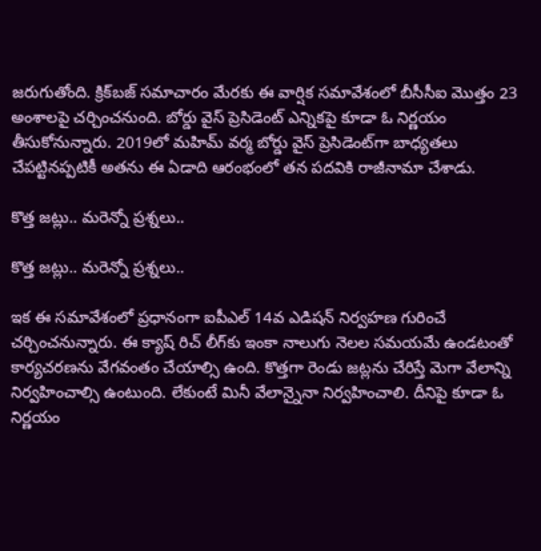జరుగుతోంది. క్రిక్‌బజ్ సమాచారం మేరకు ఈ వార్షిక సమావేశంలో బీసీసీఐ మొత్తం 23 అంశాలపై చర్చించనుంది. బోర్డు వైస్ ప్రెసిడెంట్ ఎన్నికపై కూడా ఓ నిర్ణయం తీసుకోనున్నారు. 2019లో మహిమ్ వర్మ బోర్డు వైస్ ప్రెసిడెంట్‌గా బాధ్యతలు చేపట్టినప్పటికీ అతను ఈ ఏడాది ఆరంభంలో తన పదవికి రాజీనామా చేశాడు.

కొత్త జట్లు.. మరెన్నో ప్రశ్నలు..

కొత్త జట్లు.. మరెన్నో ప్రశ్నలు..

ఇక ఈ సమావేశంలో ప్రధానంగా ఐపీఎల్ 14వ ఎడిషన్ నిర్వహణ గురించే చర్చించనున్నారు. ఈ క్యాష్ రిచ్ లీగ్‌కు ఇంకా నాలుగు నెలల సమయమే ఉండటంతో కార్యచరణను వేగవంతం చేయాల్సి ఉంది. కొత్తగా రెండు జట్లను చేరిస్తే మెగా వేలాన్ని నిర్వహించాల్సి ఉంటుంది. లేకుంటే మినీ వేలాన్నైనా నిర్వహించాలి. దీనిపై కూడా ఓ నిర్ణయం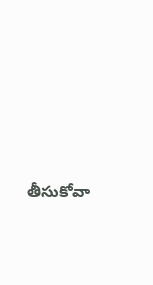తీసుకోవా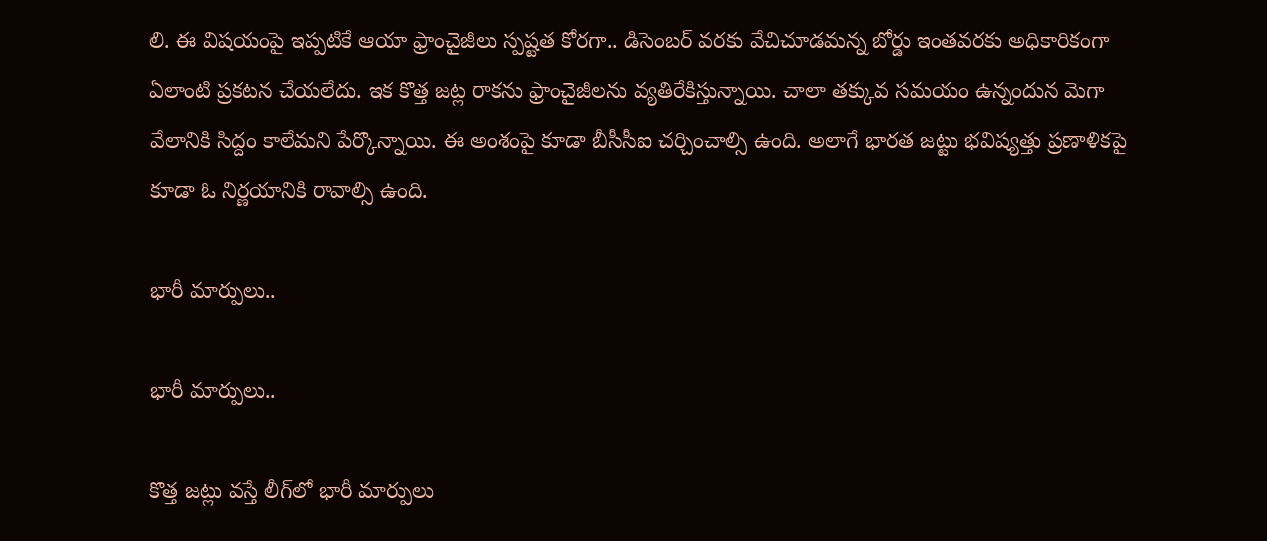లి. ఈ విషయంపై ఇప్పటికే ఆయా ఫ్రాంచైజీలు స్పష్టత కోరగా.. డిసెంబర్ వరకు వేచిచూడమన్న బోర్డు ఇంతవరకు అధికారికంగా ఏలాంటి ప్రకటన చేయలేదు. ఇక కొత్త జట్ల రాకను ఫ్రాంచైజీలను వ్యతిరేకిస్తున్నాయి. చాలా తక్కువ సమయం ఉన్నందున మెగా వేలానికి సిద్దం కాలేమని పేర్కొన్నాయి. ఈ అంశంపై కూడా బీసీసీఐ చర్చించాల్సి ఉంది. అలాగే భారత జట్టు భవిష్యత్తు ప్రణాళికపై కూడా ఓ నిర్ణయానికి రావాల్సి ఉంది.

భారీ మార్పులు..

భారీ మార్పులు..

కొత్త జట్లు వస్తే లీగ్‌లో భారీ మార్పులు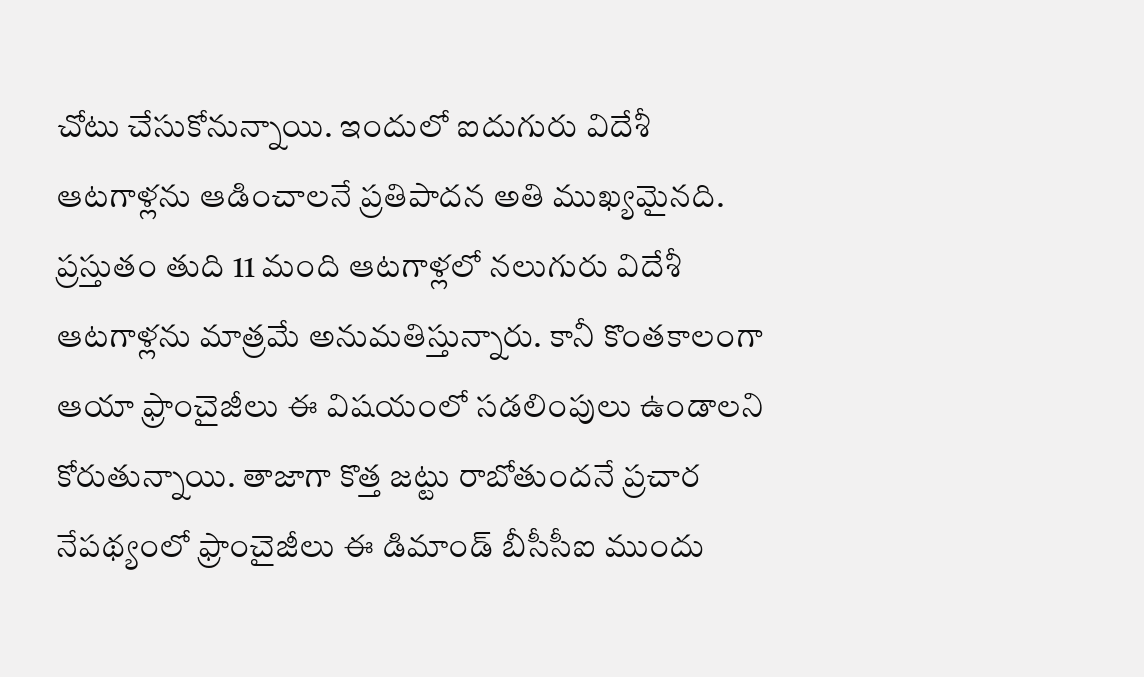చోటు చేసుకోనున్నాయి. ఇందులో ఐదుగురు విదేశీ ఆటగాళ్లను ఆడించాలనే ప్రతిపాదన అతి ముఖ్యమైనది. ప్రస్తుతం తుది 11 మంది ఆటగాళ్లలో నలుగురు విదేశీ ఆటగాళ్లను మాత్రమే అనుమతిస్తున్నారు. కానీ కొంతకాలంగా ఆయా ఫ్రాంచైజీలు ఈ విషయంలో సడలింపులు ఉండాలని కోరుతున్నాయి. తాజాగా కొత్త జట్టు రాబోతుందనే ప్రచార నేపథ్యంలో ఫ్రాంచైజీలు ఈ డిమాండ్ బీసీసీఐ ముందు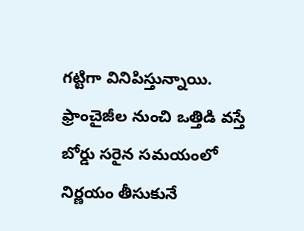గట్టిగా వినిపిస్తున్నాయి. ఫ్రాంచైజీల నుంచి ఒత్తిడి వస్తే బోర్డు సరైన సమయంలో నిర్ణయం తీసుకునే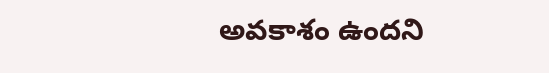అవకాశం ఉందని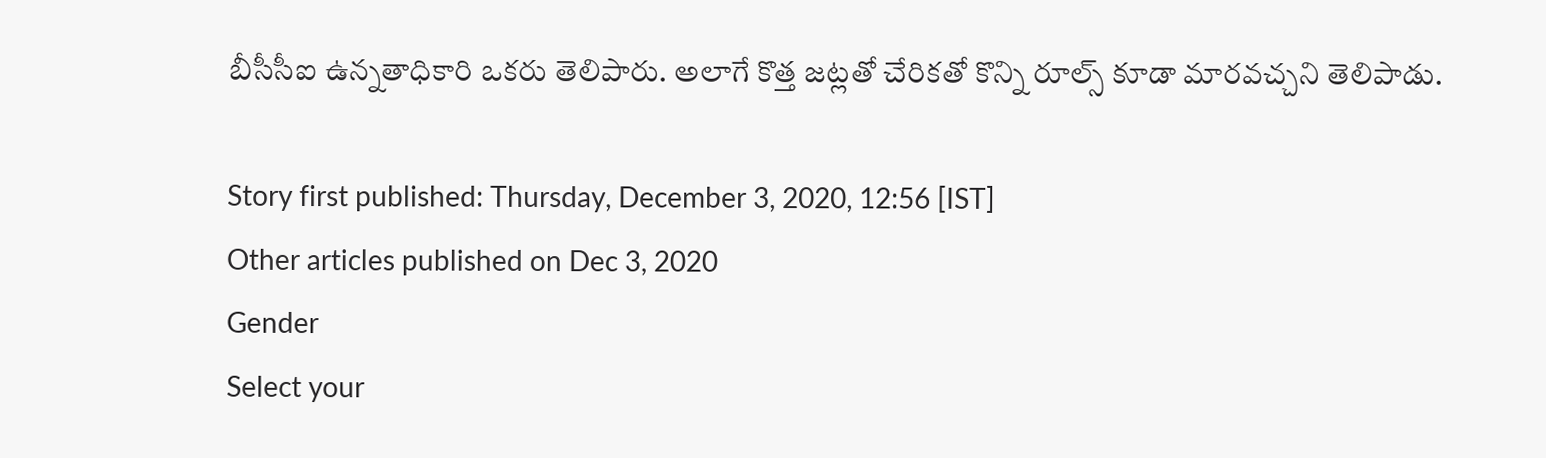బీసీసీఐ ఉన్నతాధికారి ఒకరు తెలిపారు. అలాగే కొత్త జట్లతో చేరికతో కొన్ని రూల్స్‌ కూడా మారవచ్చని తెలిపాడు.

Story first published: Thursday, December 3, 2020, 12:56 [IST]
Other articles published on Dec 3, 2020
Gender
Select your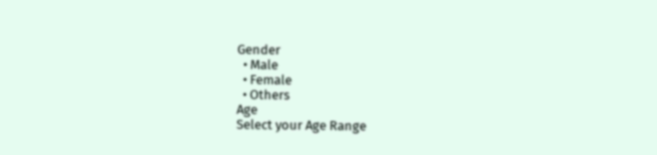Gender
  • Male
  • Female
  • Others
Age
Select your Age Range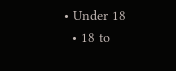• Under 18
  • 18 to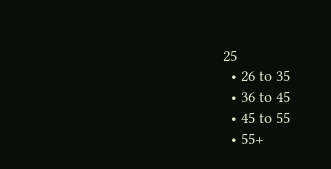25
  • 26 to 35
  • 36 to 45
  • 45 to 55
  • 55+